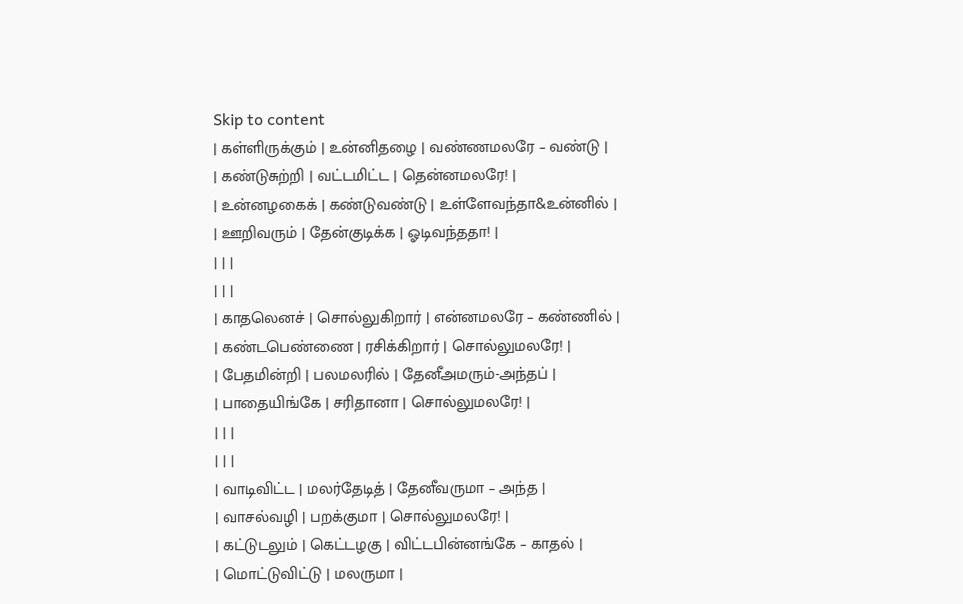Skip to content
| கள்ளிருக்கும் | உன்னிதழை | வண்ணமலரே – வண்டு |
| கண்டுசுற்றி | வட்டமிட்ட | தென்னமலரே! |
| உன்னழகைக் | கண்டுவண்டு | உள்ளேவந்தா&உன்னில் |
| ஊறிவரும் | தேன்குடிக்க | ஓடிவந்ததா! |
| | |
| | |
| காதலெனச் | சொல்லுகிறார் | என்னமலரே – கண்ணில் |
| கண்டபெண்ணை | ரசிக்கிறார் | சொல்லுமலரே! |
| பேதமின்றி | பலமலரில் | தேனீஅமரும்-அந்தப் |
| பாதையிங்கே | சரிதானா | சொல்லுமலரே! |
| | |
| | |
| வாடிவிட்ட | மலர்தேடித் | தேனீவருமா – அந்த |
| வாசல்வழி | பறக்குமா | சொல்லுமலரே! |
| கட்டுடலும் | கெட்டழகு | விட்டபின்னங்கே – காதல் |
| மொட்டுவிட்டு | மலருமா |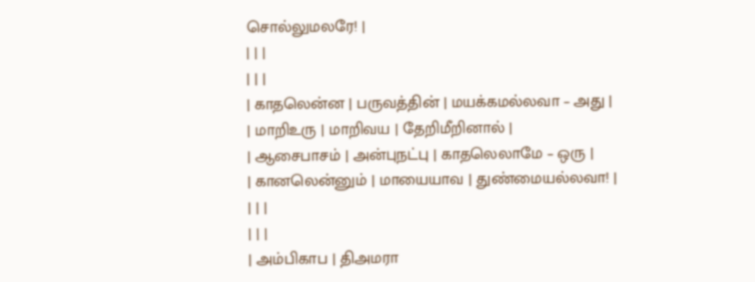சொல்லுமலரே! |
| | |
| | |
| காதலென்ன | பருவத்தின் | மயக்கமல்லவா – அது |
| மாறிஉரு | மாறிவய | தேறிமீறினால் |
| ஆசைபாசம் | அன்புநட்பு | காதலெலாமே – ஒரு |
| கானலென்னும் | மாயையாவ | துண்மையல்லவா! |
| | |
| | |
| அம்பிகாப | திஅமரா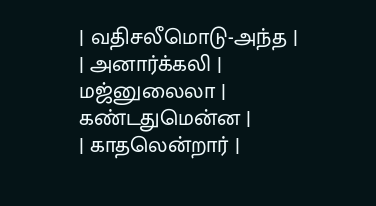| வதிசலீமொடு-அந்த |
| அனார்க்கலி | மஜ்னுலைலா | கண்டதுமென்ன |
| காதலென்றார் |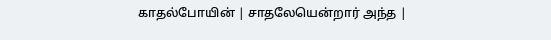காதல்போயின் | சாதலேயென்றார் அந்த |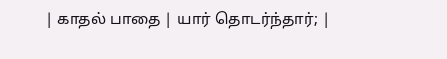| காதல் பாதை | யார் தொடர்ந்தார்; |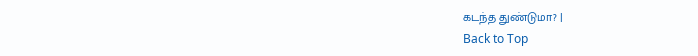கடந்த துண்டுமா? |
Back to Top